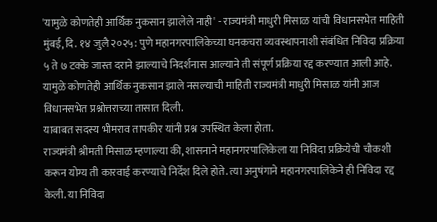'यामुळे कोणतेही आर्थिक नुकसान झालेले नाही' - राज्यमंत्री माधुरी मिसाळ यांची विधानसभेत माहिती
मुंबई, दि. १४ जुलै २०२५: पुणे महानगरपालिकेच्या घनकचरा व्यवस्थापनाशी संबंधित निविदा प्रक्रिया ५ ते ७ टक्के जास्त दराने झाल्याचे निदर्शनास आल्याने ती संपूर्ण प्रक्रिया रद्द करण्यात आली आहे. यामुळे कोणतेही आर्थिक नुकसान झाले नसल्याची माहिती राज्यमंत्री माधुरी मिसाळ यांनी आज विधानसभेत प्रश्नोत्तराच्या तासात दिली.
याबाबत सदस्य भीमराव तापकीर यांनी प्रश्न उपस्थित केला होता.
राज्यमंत्री श्रीमती मिसाळ म्हणाल्या की, शासनाने महानगरपालिकेला या निविदा प्रक्रियेची चौकशी करून योग्य ती कारवाई करण्याचे निर्देश दिले होते. त्या अनुषंगाने महानगरपालिकेने ही निविदा रद्द केली. या निविदा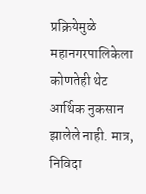प्रक्रियेमुळे महानगरपालिकेला कोणतेही थेट आर्थिक नुकसान झालेले नाही. मात्र, निविदा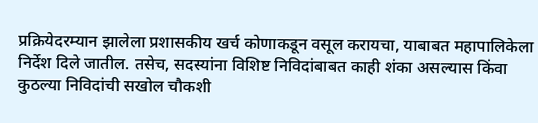प्रक्रियेदरम्यान झालेला प्रशासकीय खर्च कोणाकडून वसूल करायचा, याबाबत महापालिकेला निर्देश दिले जातील. तसेच, सदस्यांना विशिष्ट निविदांबाबत काही शंका असल्यास किंवा कुठल्या निविदांची सखोल चौकशी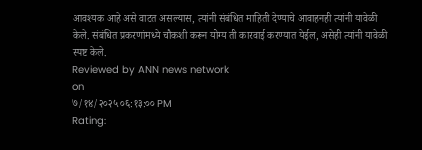आवश्यक आहे असे वाटत असल्यास, त्यांनी संबंधित माहिती देण्याचे आवाहनही त्यांनी यावेळी केले. संबंधित प्रकरणांमध्ये चौकशी करून योग्य ती कारवाई करण्यात येईल, असेही त्यांनी यावेळी स्पष्ट केले.
Reviewed by ANN news network
on
७/१४/२०२५ ०६:१३:०० PM
Rating: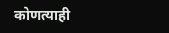कोणत्याही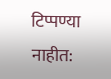टिप्पण्या नाहीत: